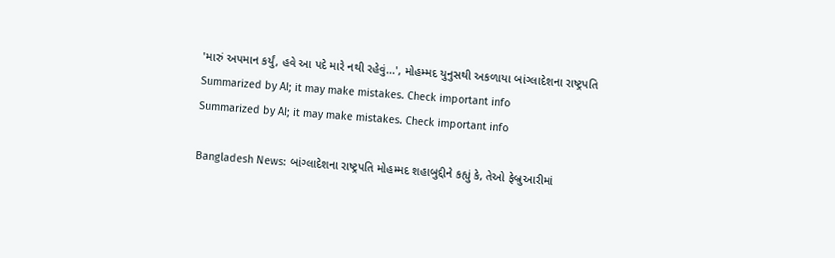'મારું અપમાન કર્યું, હવે આ પદે મારે નથી રહેવું...', મોહમ્મદ યુનુસથી અકળાયા બાંગ્લાદેશના રાષ્ટ્રપતિ
Summarized by AI; it may make mistakes. Check important info
Summarized by AI; it may make mistakes. Check important info

Bangladesh News: બાંગ્લાદેશના રાષ્ટ્રપતિ મોહમ્મદ શહાબુદ્દીને કહ્યું કે, તેઓ ફેબ્રુઆરીમાં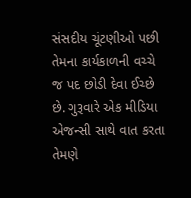સંસદીય ચૂંટણીઓ પછી તેમના કાર્યકાળની વચ્ચે જ પદ છોડી દેવા ઈચ્છે છે. ગુરૂવારે એક મીડિયા એજન્સી સાથે વાત કરતા તેમણે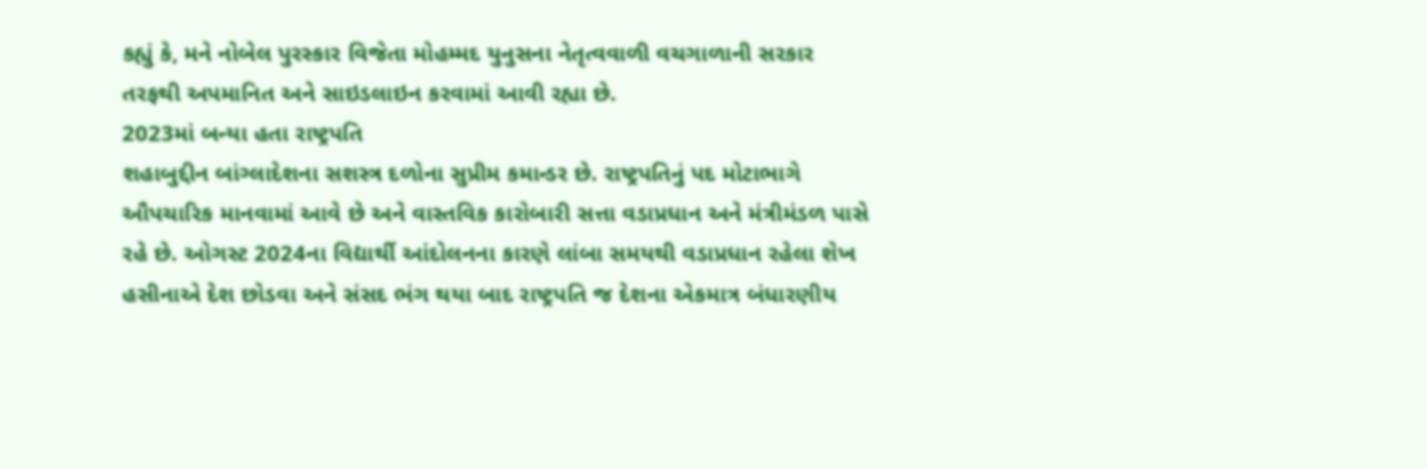કહ્યું કે, મને નોબેલ પુરસ્કાર વિજેતા મોહમ્મદ યુનુસના નેતૃત્વવાળી વચગાળાની સરકાર તરફથી અપમાનિત અને સાઇડલાઇન કરવામાં આવી રહ્યા છે.
2023માં બન્યા હતા રાષ્ટ્રપતિ
શહાબુદ્દીન બાંગ્લાદેશના સશસ્ત્ર દળોના સુપ્રીમ કમાન્ડર છે. રાષ્ટ્રપતિનું પદ મોટાભાગે ઔપચારિક માનવામાં આવે છે અને વાસ્તવિક કારોબારી સત્તા વડાપ્રધાન અને મંત્રીમંડળ પાસે રહે છે. ઓગસ્ટ 2024ના વિદ્યાર્થી આંદોલનના કારણે લાંબા સમયથી વડાપ્રધાન રહેલા શેખ હસીનાએ દેશ છોડવા અને સંસદ ભંગ થયા બાદ રાષ્ટ્રપતિ જ દેશના એકમાત્ર બંધારણીય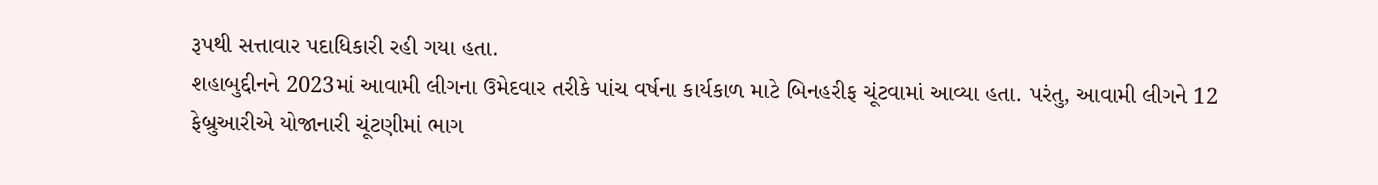રૂપથી સત્તાવાર પદાધિકારી રહી ગયા હતા.
શહાબુદ્દીનને 2023માં આવામી લીગના ઉમેદવાર તરીકે પાંચ વર્ષના કાર્યકાળ માટે બિનહરીફ ચૂંટવામાં આવ્યા હતા. પરંતુ, આવામી લીગને 12 ફેબ્રુઆરીએ યોજાનારી ચૂંટણીમાં ભાગ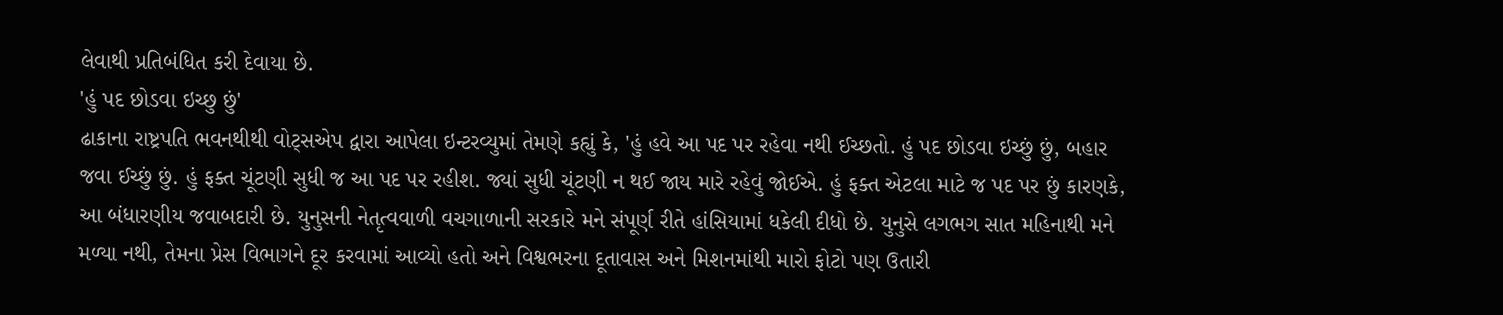લેવાથી પ્રતિબંધિત કરી દેવાયા છે.
'હું પદ છોડવા ઇચ્છુ છું'
ઢાકાના રાષ્ટ્રપતિ ભવનથીથી વોટ્સએપ દ્વારા આપેલા ઇન્ટરવ્યુમાં તેમણે કહ્યું કે, 'હું હવે આ પદ પર રહેવા નથી ઈચ્છતો. હું પદ છોડવા ઇચ્છું છું, બહાર જવા ઈચ્છું છું. હું ફક્ત ચૂંટણી સુધી જ આ પદ પર રહીશ. જ્યાં સુધી ચૂંટણી ન થઈ જાય મારે રહેવું જોઈએ. હું ફક્ત એટલા માટે જ પદ પર છું કારણકે, આ બંધારણીય જવાબદારી છે. યુનુસની નેતૃત્વવાળી વચગાળાની સરકારે મને સંપૂર્ણ રીતે હાંસિયામાં ધકેલી દીધો છે. યુનુસે લગભગ સાત મહિનાથી મને મળ્યા નથી, તેમના પ્રેસ વિભાગને દૂર કરવામાં આવ્યો હતો અને વિશ્વભરના દૂતાવાસ અને મિશનમાંથી મારો ફોટો પણ ઉતારી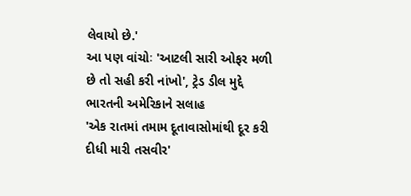લેવાયો છે.'
આ પણ વાંચોઃ 'આટલી સારી ઓફર મળી છે તો સહી કરી નાંખો', ટ્રેડ ડીલ મુદ્દે ભારતની અમેરિકાને સલાહ
'એક રાતમાં તમામ દૂતાવાસોમાંથી દૂર કરી દીધી મારી તસવીર'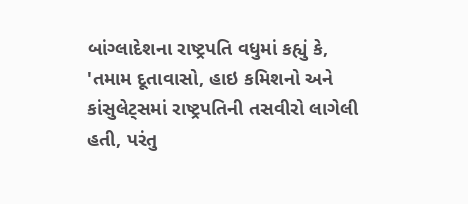બાંગ્લાદેશના રાષ્ટ્રપતિ વધુમાં કહ્યું કે, 'તમામ દૂતાવાસો, હાઇ કમિશનો અને કાંસુલેટ્સમાં રાષ્ટ્રપતિની તસવીરો લાગેલી હતી, પરંતુ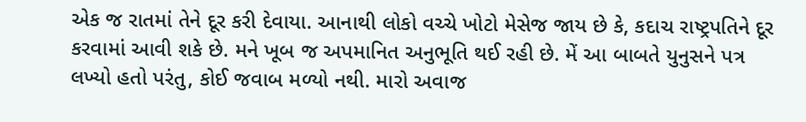એક જ રાતમાં તેને દૂર કરી દેવાયા. આનાથી લોકો વચ્ચે ખોટો મેસેજ જાય છે કે, કદાચ રાષ્ટ્રપતિને દૂર કરવામાં આવી શકે છે. મને ખૂબ જ અપમાનિત અનુભૂતિ થઈ રહી છે. મેં આ બાબતે યુનુસને પત્ર લખ્યો હતો પરંતુ, કોઈ જવાબ મળ્યો નથી. મારો અવાજ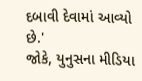દબાવી દેવામાં આવ્યો છે.'
જોકે, યુનુસના મીડિયા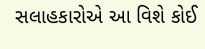સલાહકારોએ આ વિશે કોઈ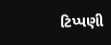ટિપ્પણી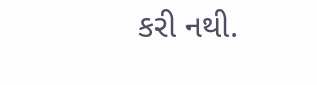કરી નથી.